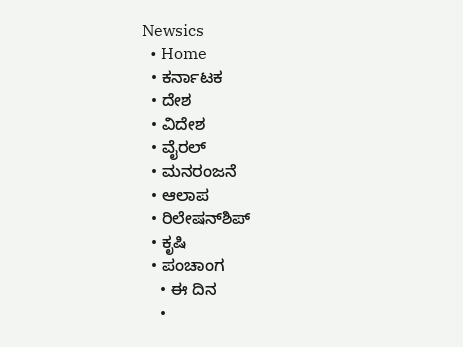Newsics
  • Home
  • ಕರ್ನಾಟಕ
  • ದೇಶ
  • ವಿದೇಶ
  • ವೈರಲ್
  • ಮನರಂಜನೆ
  • ಆಲಾಪ
  • ರಿಲೇಷನ್‌ಶಿಪ್
  • ಕೃಷಿ
  • ಪಂಚಾಂಗ
    • ಈ ದಿನ
    •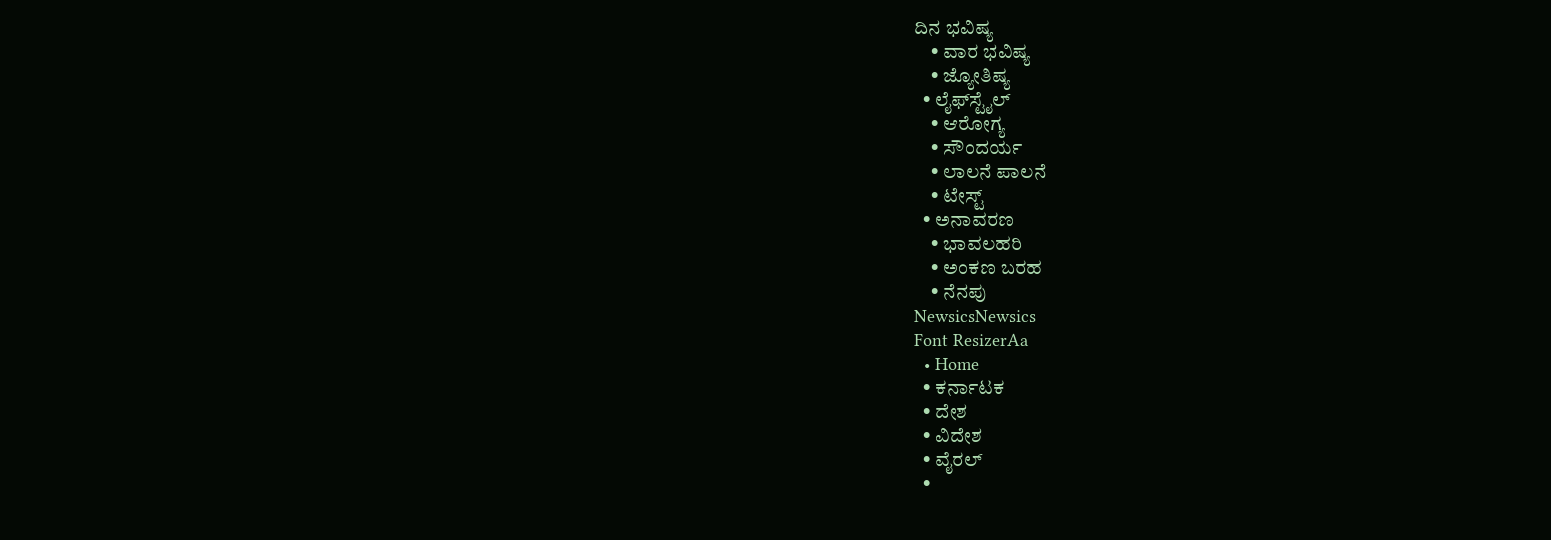ದಿನ ಭವಿಷ್ಯ
    • ವಾರ ಭವಿಷ್ಯ
    • ಜ್ಯೋತಿಷ್ಯ
  • ಲೈಫ್‌ಸ್ಟೈಲ್
    • ಆರೋಗ್ಯ
    • ಸೌಂದರ್ಯ
    • ಲಾಲನೆ ಪಾಲನೆ
    • ಟೇಸ್ಟ್
  • ಅನಾವರಣ
    • ಭಾವಲಹರಿ
    • ಅಂಕಣ ಬರಹ
    • ನೆನಪು
NewsicsNewsics
Font ResizerAa
  • Home
  • ಕರ್ನಾಟಕ
  • ದೇಶ
  • ವಿದೇಶ
  • ವೈರಲ್
  •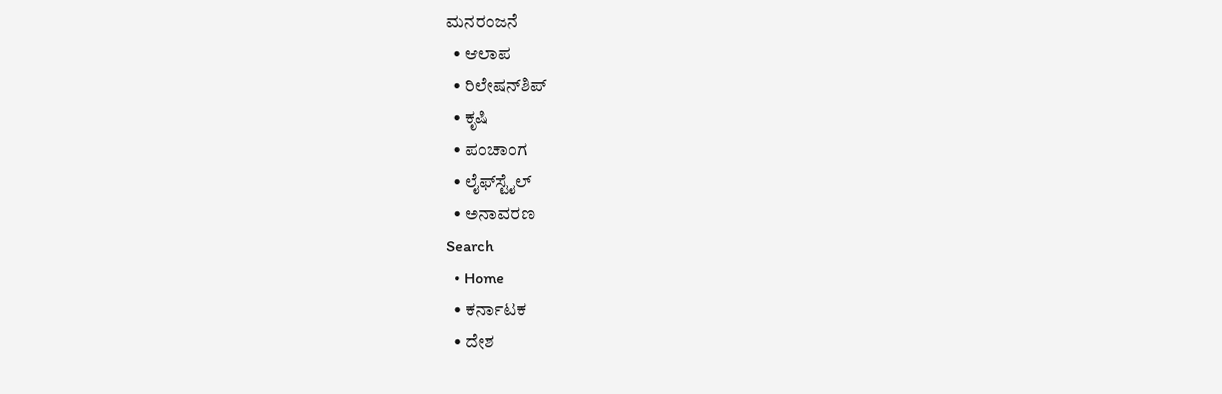ಮನರಂಜನೆ
  • ಆಲಾಪ
  • ರಿಲೇಷನ್‌ಶಿಪ್
  • ಕೃಷಿ
  • ಪಂಚಾಂಗ
  • ಲೈಫ್‌ಸ್ಟೈಲ್
  • ಅನಾವರಣ
Search
  • Home
  • ಕರ್ನಾಟಕ
  • ದೇಶ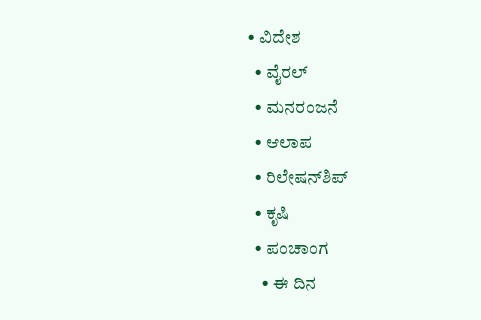• ವಿದೇಶ
  • ವೈರಲ್
  • ಮನರಂಜನೆ
  • ಆಲಾಪ
  • ರಿಲೇಷನ್‌ಶಿಪ್
  • ಕೃಷಿ
  • ಪಂಚಾಂಗ
    • ಈ ದಿನ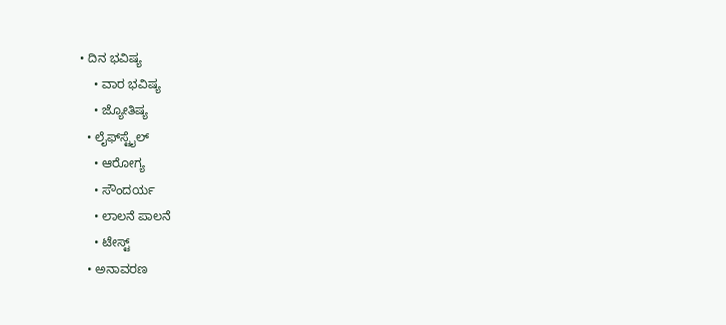• ದಿನ ಭವಿಷ್ಯ
    • ವಾರ ಭವಿಷ್ಯ
    • ಜ್ಯೋತಿಷ್ಯ
  • ಲೈಫ್‌ಸ್ಟೈಲ್
    • ಆರೋಗ್ಯ
    • ಸೌಂದರ್ಯ
    • ಲಾಲನೆ ಪಾಲನೆ
    • ಟೇಸ್ಟ್
  • ಅನಾವರಣ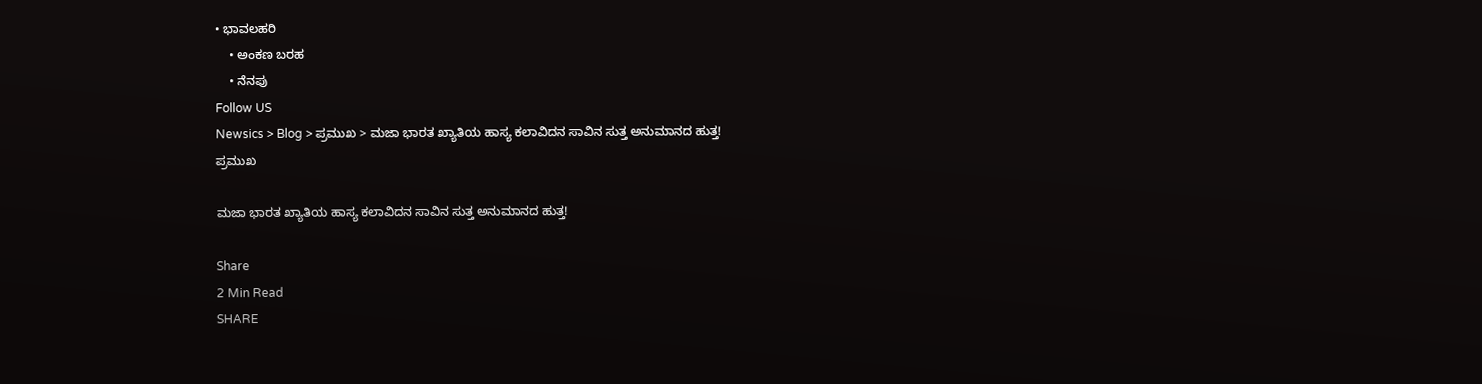• ಭಾವಲಹರಿ
    • ಅಂಕಣ ಬರಹ
    • ನೆನಪು
Follow US
Newsics > Blog > ಪ್ರಮುಖ > ಮಜಾ ಭಾರತ ಖ್ಯಾತಿಯ ಹಾಸ್ಯ ಕಲಾವಿದನ ಸಾವಿನ ಸುತ್ತ ಅನುಮಾನದ ಹುತ್ತ!
ಪ್ರಮುಖ

ಮಜಾ ಭಾರತ ಖ್ಯಾತಿಯ ಹಾಸ್ಯ ಕಲಾವಿದನ ಸಾವಿನ ಸುತ್ತ ಅನುಮಾನದ ಹುತ್ತ!

Share
2 Min Read
SHARE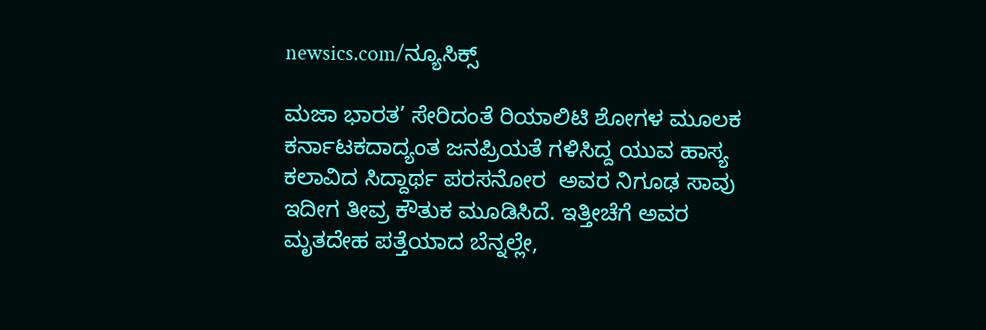newsics.com/ನ್ಯೂಸಿಕ್ಸ್

ಮಜಾ ಭಾರತ’ ಸೇರಿದಂತೆ ರಿಯಾಲಿಟಿ ಶೋಗಳ ಮೂಲಕ ಕರ್ನಾಟಕದಾದ್ಯಂತ ಜನಪ್ರಿಯತೆ ಗಳಿಸಿದ್ದ ಯುವ ಹಾಸ್ಯ ಕಲಾವಿದ ಸಿದ್ದಾರ್ಥ ಪರಸನೋರ  ಅವರ ನಿಗೂಢ ಸಾವು ಇದೀಗ ತೀವ್ರ ಕೌತುಕ ಮೂಡಿಸಿದೆ. ಇತ್ತೀಚೆಗೆ ಅವರ ಮೃತದೇಹ ಪತ್ತೆಯಾದ ಬೆನ್ನಲ್ಲೇ,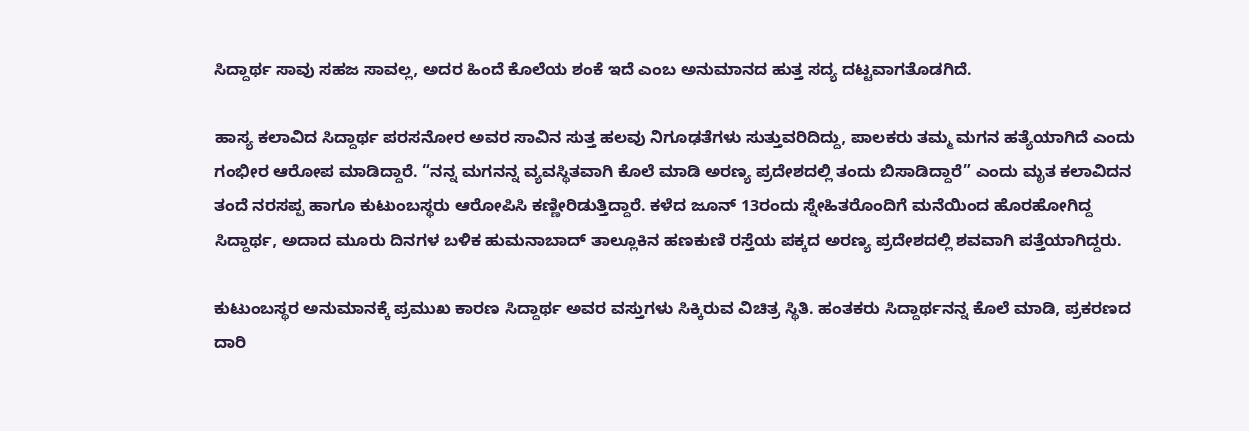ಸಿದ್ದಾರ್ಥ ಸಾವು ಸಹಜ ಸಾವಲ್ಲ, ಅದರ ಹಿಂದೆ ಕೊಲೆಯ ಶಂಕೆ ಇದೆ ಎಂಬ ಅನುಮಾನದ ಹುತ್ತ ಸದ್ಯ ದಟ್ಟವಾಗತೊಡಗಿದೆ.

ಹಾಸ್ಯ ಕಲಾವಿದ ಸಿದ್ದಾರ್ಥ ಪರಸನೋರ ಅವರ ಸಾವಿನ ಸುತ್ತ ಹಲವು ನಿಗೂಢತೆಗಳು ಸುತ್ತುವರಿದಿದ್ದು, ಪಾಲಕರು ತಮ್ಮ ಮಗನ ಹತ್ಯೆಯಾಗಿದೆ ಎಂದು ಗಂಭೀರ ಆರೋಪ ಮಾಡಿದ್ದಾರೆ. “ನನ್ನ ಮಗನನ್ನ ವ್ಯವಸ್ಥಿತವಾಗಿ ಕೊಲೆ ಮಾಡಿ ಅರಣ್ಯ ಪ್ರದೇಶದಲ್ಲಿ ತಂದು ಬಿಸಾಡಿದ್ದಾರೆ” ಎಂದು ಮೃತ ಕಲಾವಿದನ ತಂದೆ ನರಸಪ್ಪ ಹಾಗೂ ಕುಟುಂಬಸ್ಥರು ಆರೋಪಿಸಿ ಕಣ್ಣೀರಿಡುತ್ತಿದ್ದಾರೆ. ಕಳೆದ ಜೂನ್ 13ರಂದು ಸ್ನೇಹಿತರೊಂದಿಗೆ ಮನೆಯಿಂದ ಹೊರಹೋಗಿದ್ದ ಸಿದ್ದಾರ್ಥ, ಅದಾದ ಮೂರು ದಿನಗಳ ಬಳಿಕ ಹುಮನಾಬಾದ್ ತಾಲ್ಲೂಕಿನ ಹಣಕುಣಿ ರಸ್ತೆಯ ಪಕ್ಕದ ಅರಣ್ಯ ಪ್ರದೇಶದಲ್ಲಿ ಶವವಾಗಿ ಪತ್ತೆಯಾಗಿದ್ದರು.

ಕುಟುಂಬಸ್ಥರ ಅನುಮಾನಕ್ಕೆ ಪ್ರಮುಖ ಕಾರಣ ಸಿದ್ದಾರ್ಥ ಅವರ ವಸ್ತುಗಳು ಸಿಕ್ಕಿರುವ ವಿಚಿತ್ರ ಸ್ಥಿತಿ. ಹಂತಕರು ಸಿದ್ದಾರ್ಥನನ್ನ ಕೊಲೆ ಮಾಡಿ, ಪ್ರಕರಣದ ದಾರಿ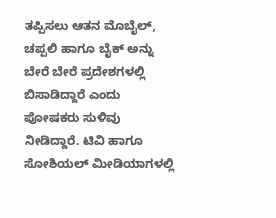ತಪ್ಪಿಸಲು ಆತನ ಮೊಬೈಲ್, ಚಪ್ಪಲಿ ಹಾಗೂ ಬೈಕ್ ಅನ್ನು ಬೇರೆ ಬೇರೆ ಪ್ರದೇಶಗಳಲ್ಲಿ ಬಿಸಾಡಿದ್ದಾರೆ ಎಂದು ಪೋಷಕರು ಸುಳಿವು ನೀಡಿದ್ದಾರೆ. ಟಿವಿ ಹಾಗೂ ಸೋಶಿಯಲ್ ಮೀಡಿಯಾಗಳಲ್ಲಿ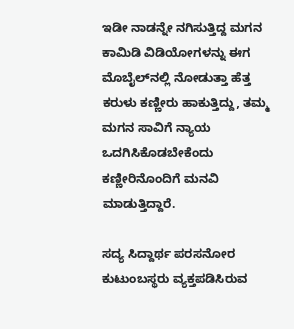ಇಡೀ ನಾಡನ್ನೇ ನಗಿಸುತ್ತಿದ್ದ ಮಗನ ಕಾಮಿಡಿ ವಿಡಿಯೋಗಳನ್ನು ಈಗ ಮೊಬೈಲ್‌ನಲ್ಲಿ ನೋಡುತ್ತಾ ಹೆತ್ತ ಕರುಳು ಕಣ್ಣೀರು ಹಾಕುತ್ತಿದ್ದು, ತಮ್ಮ ಮಗನ ಸಾವಿಗೆ ನ್ಯಾಯ ಒದಗಿಸಿಕೊಡಬೇಕೆಂದು ಕಣ್ಣೀರಿನೊಂದಿಗೆ ಮನವಿ ಮಾಡುತ್ತಿದ್ದಾರೆ.

ಸದ್ಯ ಸಿದ್ದಾರ್ಥ ಪರಸನೋರ ಕುಟುಂಬಸ್ಥರು ವ್ಯಕ್ತಪಡಿಸಿರುವ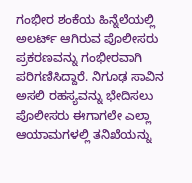ಗಂಭೀರ ಶಂಕೆಯ ಹಿನ್ನೆಲೆಯಲ್ಲಿ ಅಲರ್ಟ್ ಆಗಿರುವ ಪೊಲೀಸರು ಪ್ರಕರಣವನ್ನು ಗಂಭೀರವಾಗಿ ಪರಿಗಣಿಸಿದ್ದಾರೆ. ನಿಗೂಢ ಸಾವಿನ ಅಸಲಿ ರಹಸ್ಯವನ್ನು ಭೇದಿಸಲು ಪೊಲೀಸರು ಈಗಾಗಲೇ ಎಲ್ಲಾ ಆಯಾಮಗಳಲ್ಲಿ ತನಿಖೆಯನ್ನು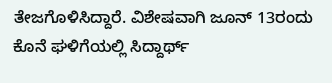ತೇಜಗೊಳಿಸಿದ್ದಾರೆ. ವಿಶೇಷವಾಗಿ ಜೂನ್ 13ರಂದು ಕೊನೆ ಘಳಿಗೆಯಲ್ಲಿ ಸಿದ್ದಾರ್ಥ್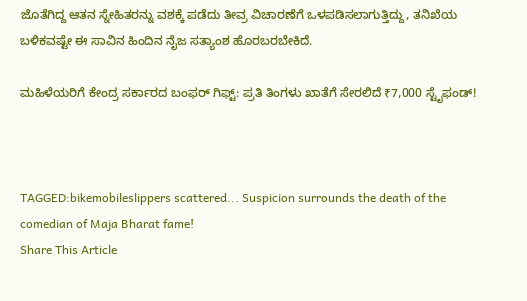ಜೊತೆಗಿದ್ದ ಆತನ ಸ್ನೇಹಿತರನ್ನು ವಶಕ್ಕೆ ಪಡೆದು ತೀವ್ರ ವಿಚಾರಣೆಗೆ ಒಳಪಡಿಸಲಾಗುತ್ತಿದ್ದು, ತನಿಖೆಯ ಬಳಿಕವಷ್ಟೇ ಈ ಸಾವಿನ ಹಿಂದಿನ ನೈಜ ಸತ್ಯಾಂಶ ಹೊರಬರಬೇಕಿದೆ.

ಮಹಿಳೆಯರಿಗೆ ಕೇಂದ್ರ ಸರ್ಕಾರದ ಬಂಫರ್ ಗಿಫ್ಟ್: ಪ್ರತಿ ತಿಂಗಳು ಖಾತೆಗೆ ಸೇರಲಿದೆ ₹7,000 ಸ್ಟೈಫಂಡ್!



TAGGED:bikemobileslippers scattered... Suspicion surrounds the death of the comedian of Maja Bharat fame!
Share This Article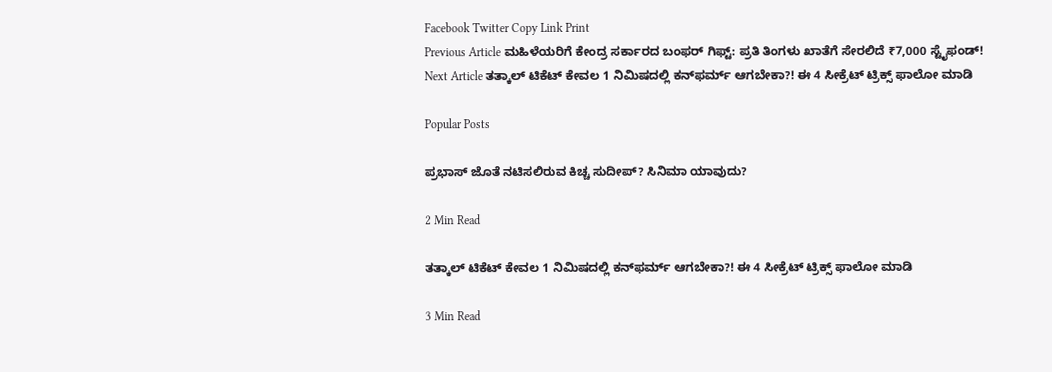Facebook Twitter Copy Link Print
Previous Article ಮಹಿಳೆಯರಿಗೆ ಕೇಂದ್ರ ಸರ್ಕಾರದ ಬಂಫರ್ ಗಿಫ್ಟ್: ಪ್ರತಿ ತಿಂಗಳು ಖಾತೆಗೆ ಸೇರಲಿದೆ ₹7,000 ಸ್ಟೈಫಂಡ್!
Next Article ತತ್ಕಾಲ್ ಟಿಕೆಟ್ ಕೇವಲ 1 ನಿಮಿಷದಲ್ಲಿ ಕನ್‌ಫರ್ಮ್ ಆಗಬೇಕಾ?! ಈ 4 ಸೀಕ್ರೆಟ್ ಟ್ರಿಕ್ಸ್ ಫಾಲೋ ಮಾಡಿ

Popular Posts

ಪ್ರಭಾಸ್ ಜೊತೆ ನಟಿಸಲಿರುವ ಕಿಚ್ಚ ಸುದೀಪ್? ಸಿನಿಮಾ ಯಾವುದು?

2 Min Read

ತತ್ಕಾಲ್ ಟಿಕೆಟ್ ಕೇವಲ 1 ನಿಮಿಷದಲ್ಲಿ ಕನ್‌ಫರ್ಮ್ ಆಗಬೇಕಾ?! ಈ 4 ಸೀಕ್ರೆಟ್ ಟ್ರಿಕ್ಸ್ ಫಾಲೋ ಮಾಡಿ

3 Min Read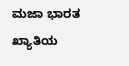ಮಜಾ ಭಾರತ ಖ್ಯಾತಿಯ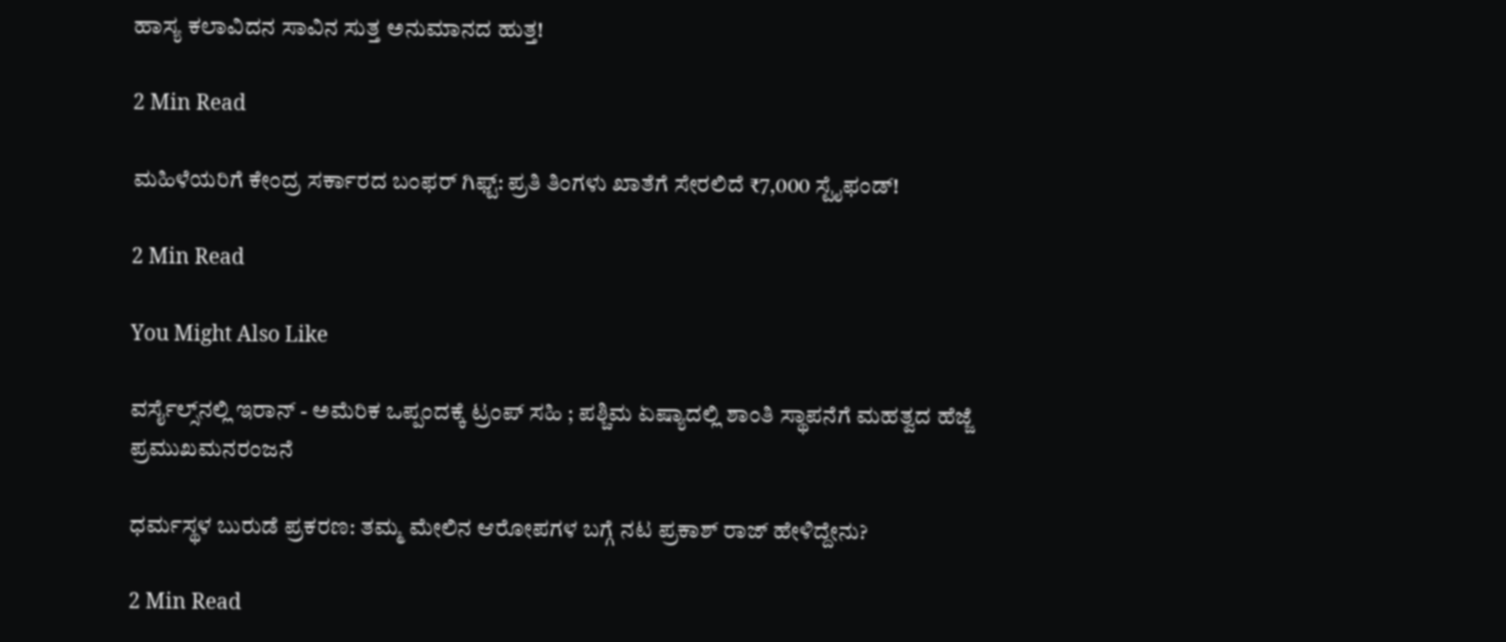ಹಾಸ್ಯ ಕಲಾವಿದನ ಸಾವಿನ ಸುತ್ತ ಅನುಮಾನದ ಹುತ್ತ!

2 Min Read

ಮಹಿಳೆಯರಿಗೆ ಕೇಂದ್ರ ಸರ್ಕಾರದ ಬಂಫರ್ ಗಿಫ್ಟ್: ಪ್ರತಿ ತಿಂಗಳು ಖಾತೆಗೆ ಸೇರಲಿದೆ ₹7,000 ಸ್ಟೈಫಂಡ್!

2 Min Read

You Might Also Like

ವರ್ಸೈಲ್ಸ್‌ನಲ್ಲಿ ಇರಾನ್ - ಅಮೆರಿಕ ಒಪ್ಪಂದಕ್ಕೆ ಟ್ರಂಪ್ ಸಹಿ ; ಪಶ್ಚಿಮ ಏಷ್ಯಾದಲ್ಲಿ ಶಾಂತಿ ಸ್ಥಾಪನೆಗೆ ಮಹತ್ವದ ಹೆಜ್ಜೆ
ಪ್ರಮುಖಮನರಂಜನೆ

ಧರ್ಮಸ್ಥಳ ಬುರುಡೆ ಪ್ರಕರಣ: ತಮ್ಮ ಮೇಲಿನ ಆರೋಪಗಳ ಬಗ್ಗೆ ನಟ ಪ್ರಕಾಶ್ ರಾಜ್ ಹೇಳಿದ್ದೇನು?

2 Min Read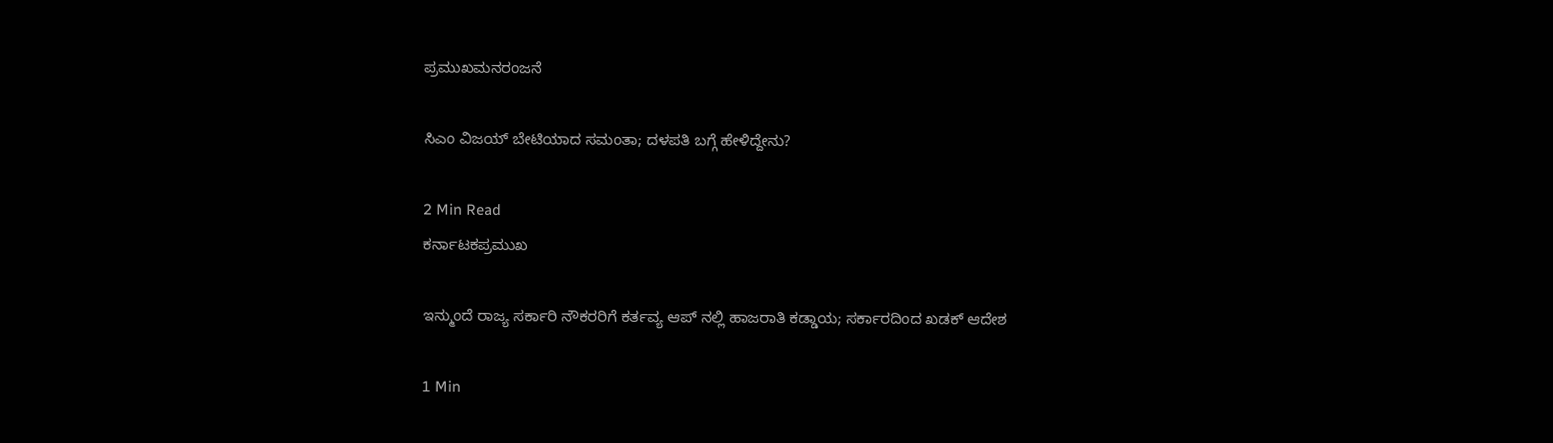ಪ್ರಮುಖಮನರಂಜನೆ

ಸಿಎಂ ವಿಜಯ್ ಬೇಟಿಯಾದ ಸಮಂತಾ; ದಳಪತಿ ಬಗ್ಗೆ ಹೇಳಿದ್ದೇನು?

2 Min Read
ಕರ್ನಾಟಕಪ್ರಮುಖ

ಇನ್ಮುಂದೆ ರಾಜ್ಯ ಸರ್ಕಾರಿ ನೌಕರರಿಗೆ ಕರ್ತವ್ಯ ಆಪ್ ನಲ್ಲಿ ಹಾಜರಾತಿ ಕಡ್ಡಾಯ; ಸರ್ಕಾರದಿಂದ ಖಡಕ್ ಆದೇಶ

1 Min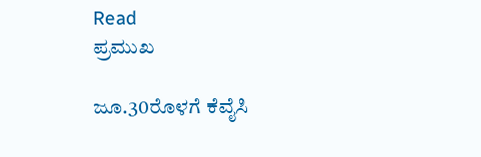Read
ಪ್ರಮುಖ

ಜೂ.30ರೊಳಗೆ ಕೆವೈಸಿ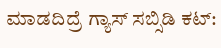ಮಾಡದಿದ್ರೆ ಗ್ಯಾಸ್ ಸಬ್ಸಿಡಿ ಕಟ್‌: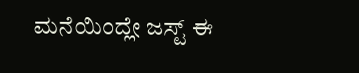ಮನೆಯಿಂದ್ಲೇ ಜಸ್ಟ್ ಈ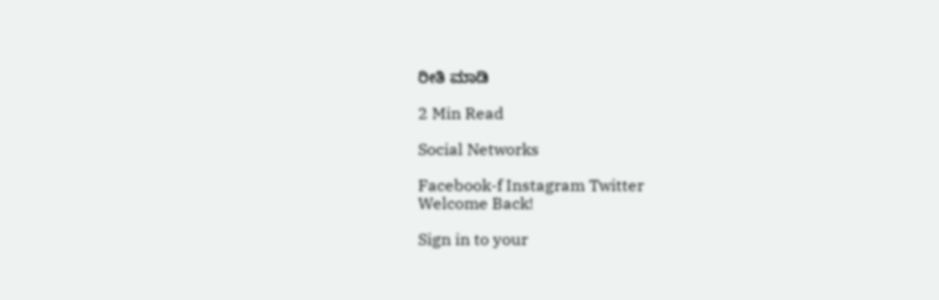ರೀತಿ ಮಾಡಿ

2 Min Read

Social Networks

Facebook-f Instagram Twitter
Welcome Back!

Sign in to your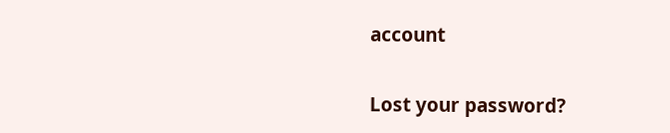account

Lost your password?